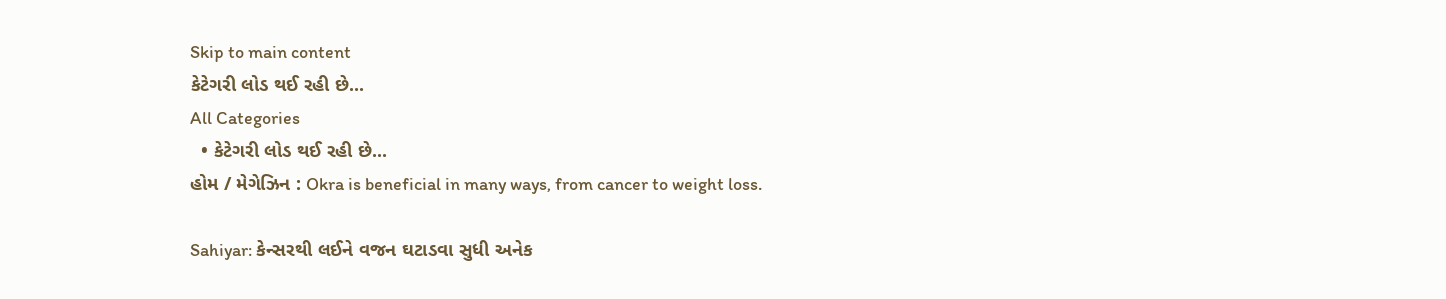Skip to main content
કેટેગરી લોડ થઈ રહી છે...
All Categories
  • કેટેગરી લોડ થઈ રહી છે...
હોમ / મેગેઝિન : Okra is beneficial in many ways, from cancer to weight loss.

Sahiyar: કેન્સરથી લઈને વજન ઘટાડવા સુધી અનેક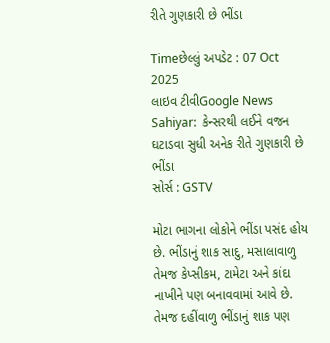રીતે ગુણકારી છે ભીંડા

Timeછેલ્લું અપડેટ : 07 Oct 2025
લાઇવ ટીવીGoogle News
Sahiyar:  કેન્સરથી લઈને વજન ઘટાડવા સુધી અનેક રીતે ગુણકારી છે ભીંડા
સોર્સ : GSTV

મોટા ભાગના લોકોને ભીંડા પસંદ હોય છે. ભીંડાનું શાક સાદુ, મસાલાવાળુ તેમજ કેપ્સીકમ, ટામેટા અને કાંદા નાખીને પણ બનાવવામાં આવે છે. તેમજ દહીંવાળુ ભીંડાનું શાક પણ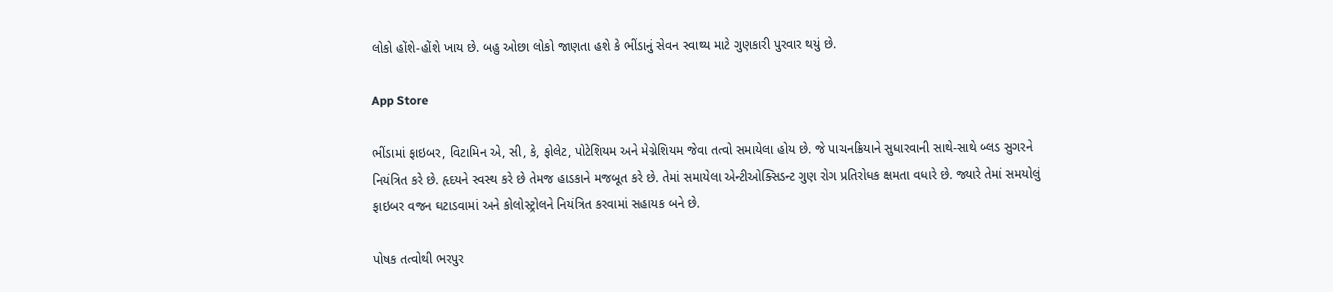લોકો હોંશે-હોંશે ખાય છે. બહુ ઓછા લોકો જાણતા હશે કે ભીંડાનું સેવન સ્વાથ્ય માટે ગુણકારી પુરવાર થયું છે.

App Store

ભીંડામાં ફાઇબર, વિટામિન એ, સી, કે, ફોલેટ, પોટેશિયમ અને મેગ્નેશિયમ જેવા તત્વો સમાયેલા હોય છે. જે પાચનક્રિયાને સુધારવાની સાથે-સાથે બ્લડ સુગરને નિયંત્રિત કરે છે. હૃદયને સ્વસ્થ કરે છે તેમજ હાડકાને મજબૂત કરે છે. તેમાં સમાયેલા એન્ટીઓક્સિડન્ટ ગુણ રોગ પ્રતિરોધક ક્ષમતા વધારે છે. જ્યારે તેમાં સમયોલું ફાઇબર વજન ઘટાડવામાં અને કોલોસ્ટ્રોલને નિયંત્રિત કરવામાં સહાયક બને છે.

પોષક તત્વોથી ભરપુર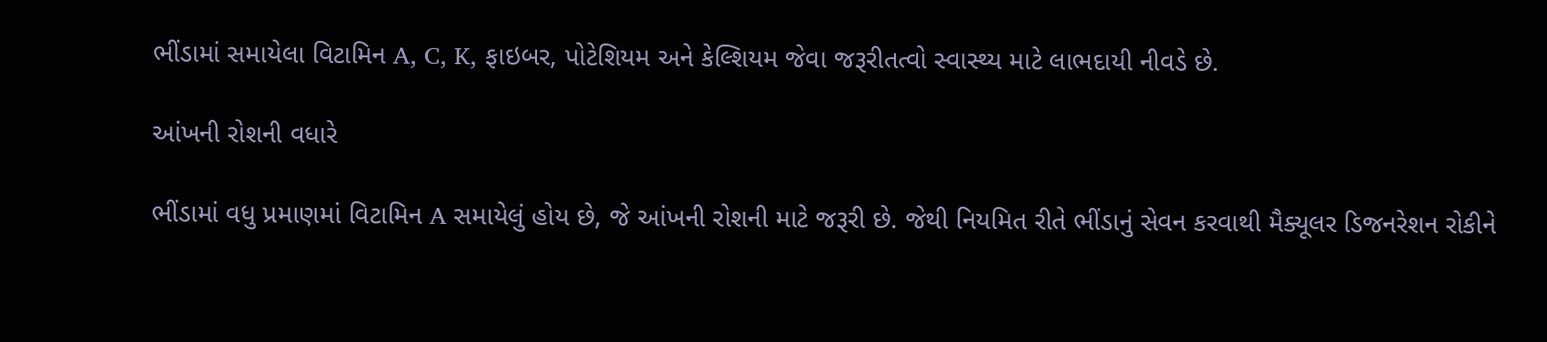ભીંડામાં સમાયેલા વિટામિન A, C, K, ફાઇબર, પોટેશિયમ અને કેલ્શિયમ જેવા જરૂરીતત્વો સ્વાસ્થ્ય માટે લાભદાયી નીવડે છે.

આંખની રોશની વધારે

ભીંડામાં વધુ પ્રમાણમાં વિટામિન A સમાયેલું હોય છે, જે આંખની રોશની માટે જરૂરી છે. જેથી નિયમિત રીતે ભીંડાનું સેવન કરવાથી મૈક્યૂલર ડિજનરેશન રોકીને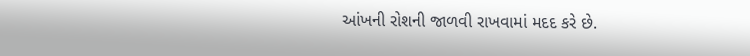આંખની રોશની જાળવી રાખવામાં મદદ કરે છે.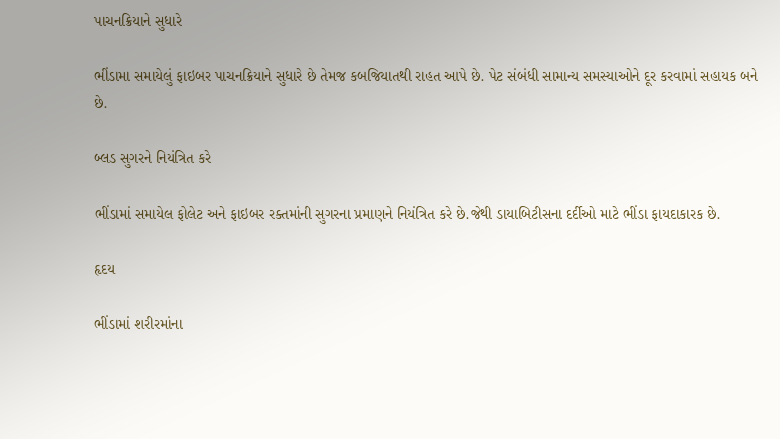પાચનક્રિયાને સુધારે

ભીંડામા સમાયેલું ફાઇબર પાચનક્રિયાને સુધારે છે તેમજ કબજિયાતથી રાહત આપે છે. પેટ સંબંધી સામાન્ય સમસ્યાઓને દૂર કરવામાં સહાયક બને છે.

બ્લડ સુગરને નિયંત્રિત કરે

ભીંડામાં સમાયેલ ફોલેટ અને ફાઇબર રક્તમાંની સુગરના પ્રમાણને નિયંત્રિત કરે છે.જેથી ડાયાબિટીસના દર્દીઓ માટે ભીંડા ફાયદાકારક છે.

હૃદય

ભીંડામાં શરીરમાંના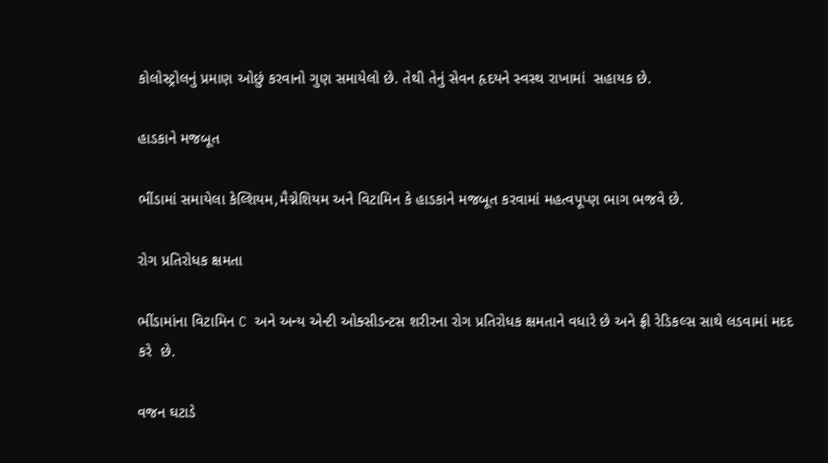કોલોસ્ટ્રોલનું પ્રમાણ ઓછું કરવાનો ગુણ સમાયેલો છે. તેથી તેનું સેવન હૃદયને સ્વસ્થ રાખામાં  સહાયક છે.

હાડકાને મજબૂત

ભીંડામાં સમાયેલા કેલ્શિયમ,મૈગ્નેશિયમ અને વિટામિન કે હાડકાને મજબૂત કરવામાં મહત્વપૂપ્ણ ભાગ ભજવે છે.

રોગ પ્રતિરોધક ક્ષમતા

ભીંડામાંના વિટામિન C અને અન્ય એન્ટી ઓક્સીડન્ટસ શરીરના રોગ પ્રતિરોધક ક્ષમતાને વધારે છે અને ફ્રી રેડિકલ્સ સાથે લડવામાં મદદ કરે  છે.

વજન ઘટાડે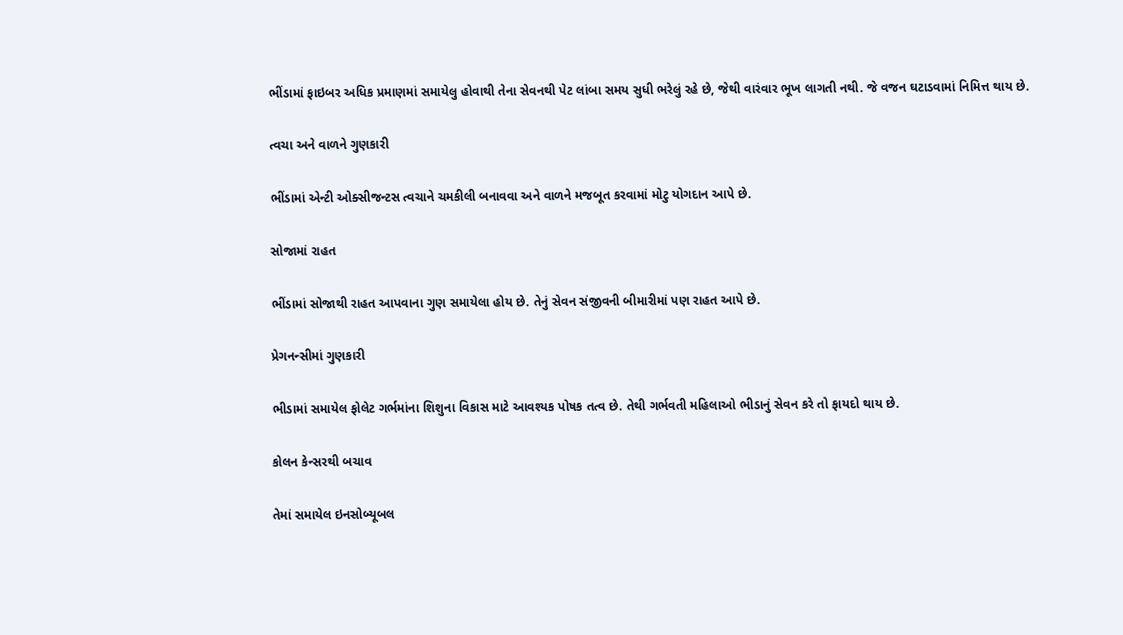ભીંડામાં ફાઇબર અધિક પ્રમાણમાં સમાયેલુ હોવાથી તેના સેવનથી પેટ લાંબા સમય સુધી ભરેલું રહે છે, જેથી વારંવાર ભૂખ લાગતી નથી. જે વજન ઘટાડવામાં નિમિત્ત થાય છે.

ત્વચા અને વાળને ગુણકારી

ભીંડામાં એન્ટી ઓક્સીજન્ટસ ત્વચાને ચમકીલી બનાવવા અને વાળને મજબૂત કરવામાં મોટુ યોગદાન આપે છે.

સોજામાં રાહત

ભીંડામાં સોજાથી રાહત આપવાના ગુણ સમાયેલા હોય છે. તેનું સેવન સંજીવની બીમારીમાં પણ રાહત આપે છે.

પ્રેગનન્સીમાં ગુણકારી

ભીડામાં સમાયેલ ફોલેટ ગર્ભમાંના શિશુના વિકાસ માટે આવશ્યક પોષક તત્વ છે. તેથી ગર્ભવતી મહિલાઓ ભીડાનું સેવન કરે તો ફાયદો થાય છે.

કોલન કેન્સરથી બચાવ

તેમાં સમાયેલ ઇનસોબ્યૂબલ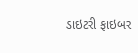ડાઇટરી ફાઇબર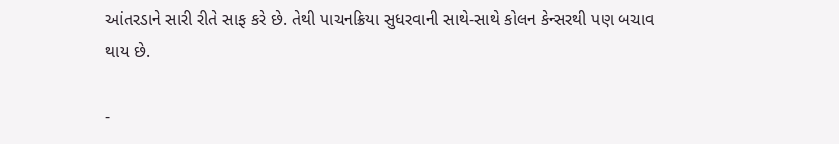આંતરડાને સારી રીતે સાફ કરે છે. તેથી પાચનક્રિયા સુધરવાની સાથે-સાથે કોલન કેન્સરથી પણ બચાવ થાય છે.

-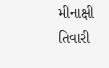મીનાક્ષી તિવારી